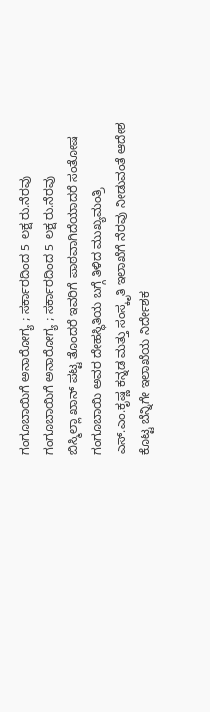ಗಂಗೂಬಾಯಿಗೆ ಅನಾರೋಗ್ಯ ; ಸರ್ಕಾರದಿಂದ 5 ಲಕ್ಷ ರು.ನೆರವು
ಗಂಗೂಬಾಯಿಗೆ ಅನಾರೋಗ್ಯ ; ಸರ್ಕಾರದಿಂದ 5 ಲಕ್ಷ ರು.ನೆರವು
ಬಿಸ್ಮಿಲ್ಲಾ ಖಾನ್ ಪಟ್ಟ ತೊಂದರೆ ಇವರಿಗೆ ಪಾಠವಾಗಿದೆಯಾದರೆ ಸಂತೋಷ
ಗಂಗೂಬಾಯಿ ಅವರ ದೇಹಸ್ಥಿತಿಯ ಬಗ್ಗೆ ತಿಳಿದ ಮುಖ್ಯಮಂತ್ರಿ ಎಸ್.ಎಂ.ಕೃಷ್ಣ ಕನ್ನಡ ಮತ್ತು ಸಂಸ್ಕೃತಿ ಇಲಾಖೆಗೆ ನೆರವು ನೀಡುವಂತೆ ಆದೇಶ ಕೊಟ್ಟ ಬೆನ್ನಿಗೇ ಇಲಾಖೆಯ ನಿರ್ದೇಶಕ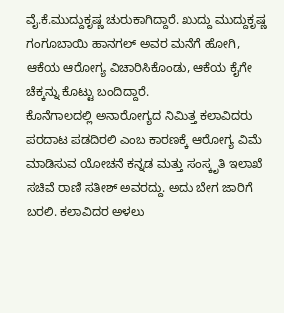ವೈ.ಕೆ.ಮುದ್ದುಕೃಷ್ಣ ಚುರುಕಾಗಿದ್ದಾರೆ. ಖುದ್ದು ಮುದ್ದುಕೃಷ್ಣ ಗಂಗೂಬಾಯಿ ಹಾನಗಲ್ ಅವರ ಮನೆಗೆ ಹೋಗಿ, ಆಕೆಯ ಆರೋಗ್ಯ ವಿಚಾರಿಸಿಕೊಂಡು, ಆಕೆಯ ಕೈಗೇ ಚೆಕ್ಕನ್ನು ಕೊಟ್ಟು ಬಂದಿದ್ದಾರೆ.
ಕೊನೆಗಾಲದಲ್ಲಿ ಅನಾರೋಗ್ಯದ ನಿಮಿತ್ತ ಕಲಾವಿದರು ಪರದಾಟ ಪಡದಿರಲಿ ಎಂಬ ಕಾರಣಕ್ಕೆ ಆರೋಗ್ಯ ವಿಮೆ ಮಾಡಿಸುವ ಯೋಚನೆ ಕನ್ನಡ ಮತ್ತು ಸಂಸ್ಕೃತಿ ಇಲಾಖೆ ಸಚಿವೆ ರಾಣಿ ಸತೀಶ್ ಅವರದ್ದು. ಅದು ಬೇಗ ಜಾರಿಗೆ ಬರಲಿ. ಕಲಾವಿದರ ಅಳಲು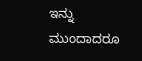ಇನ್ನು ಮುಂದಾದರೂ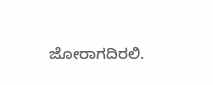ಜೋರಾಗದಿರಲಿ.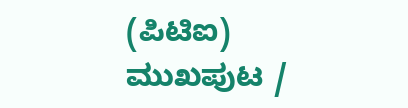(ಪಿಟಿಐ)
ಮುಖಪುಟ /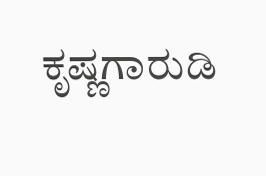ಕೃಷ್ಣಗಾರುಡಿ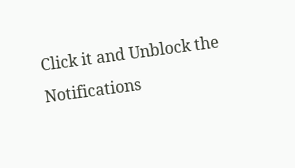Click it and Unblock the Notifications